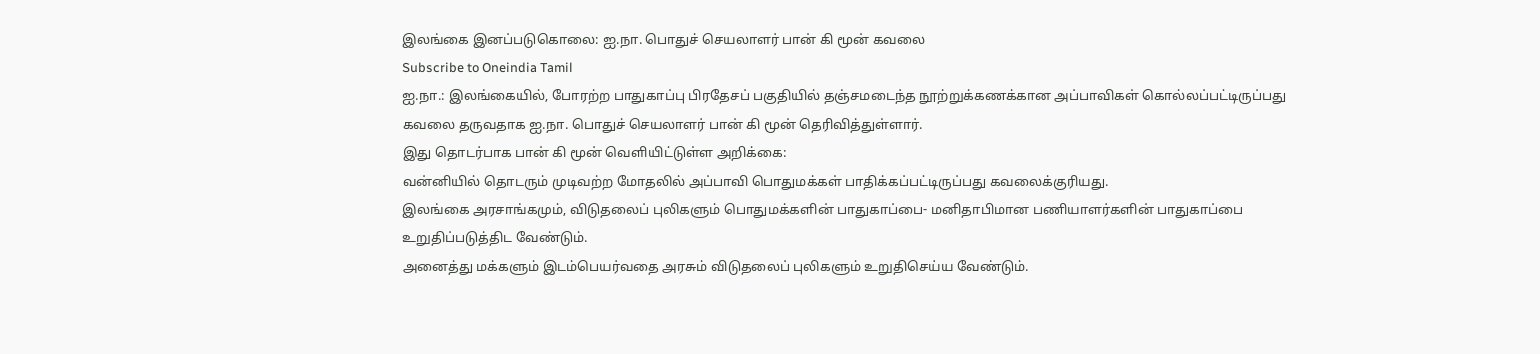இலங்கை இனப்படுகொலை: ஐ.நா. பொதுச் செயலாளர் பான் கி மூன் கவலை
Subscribe to Oneindia Tamil
ஐ.நா.: இலங்கையில், போரற்ற பாதுகாப்பு பிரதேசப் பகுதியில் தஞ்சமடைந்த நூற்றுக்கணக்கான அப்பாவிகள் கொல்லப்பட்டிருப்பது கவலை தருவதாக ஐ.நா. பொதுச் செயலாளர் பான் கி மூன் தெரிவித்துள்ளார்.
இது தொடர்பாக பான் கி மூன் வெளியிட்டுள்ள அறிக்கை:
வன்னியில் தொடரும் முடிவற்ற மோதலில் அப்பாவி பொதுமக்கள் பாதிக்கப்பட்டிருப்பது கவலைக்குரியது.
இலங்கை அரசாங்கமும், விடுதலைப் புலிகளும் பொதுமக்களின் பாதுகாப்பை- மனிதாபிமான பணியாளர்களின் பாதுகாப்பை உறுதிப்படுத்திட வேண்டும்.
அனைத்து மக்களும் இடம்பெயர்வதை அரசும் விடுதலைப் புலிகளும் உறுதிசெய்ய வேண்டும்.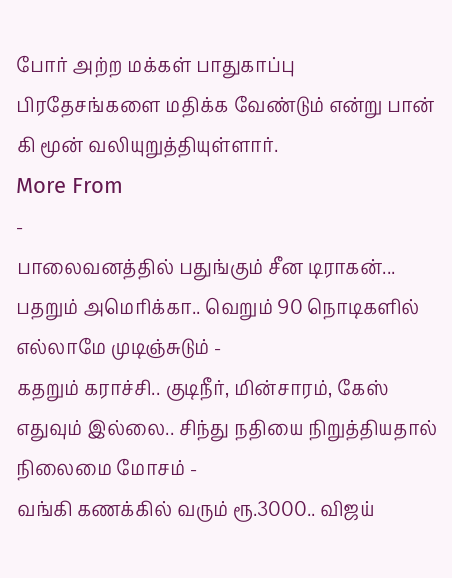போர் அற்ற மக்கள் பாதுகாப்பு பிரதேசங்களை மதிக்க வேண்டும் என்று பான் கி மூன் வலியுறுத்தியுள்ளார்.
More From
-
பாலைவனத்தில் பதுங்கும் சீன டிராகன்... பதறும் அமெரிக்கா.. வெறும் 90 நொடிகளில் எல்லாமே முடிஞ்சுடும் -
கதறும் கராச்சி.. குடிநீர், மின்சாரம், கேஸ் எதுவும் இல்லை.. சிந்து நதியை நிறுத்தியதால் நிலைமை மோசம் -
வங்கி கணக்கில் வரும் ரூ.3000.. விஜய்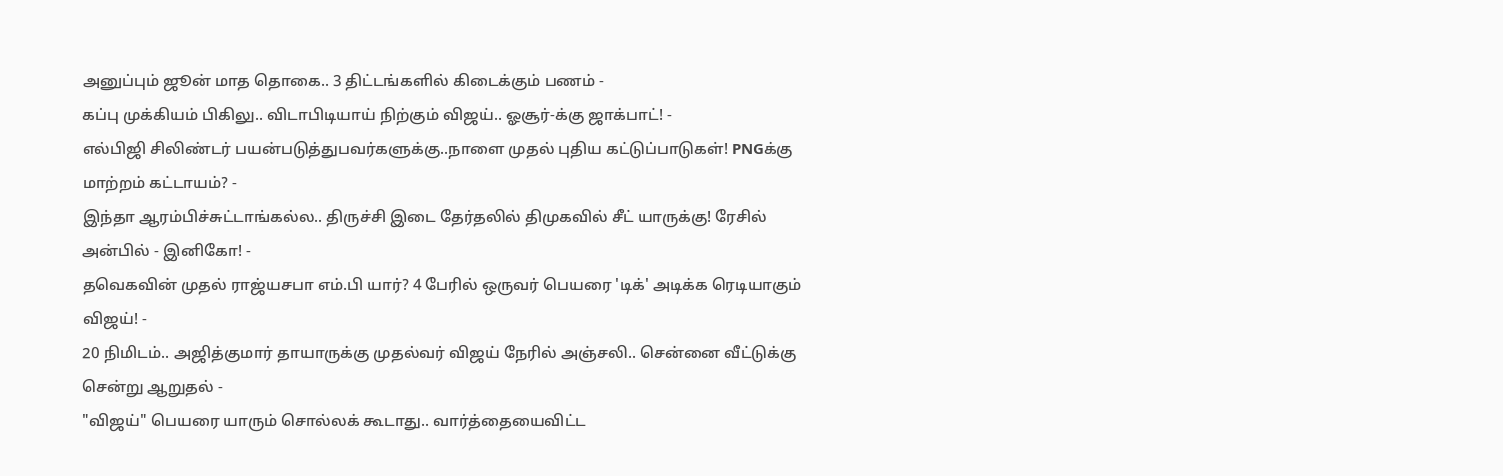அனுப்பும் ஜூன் மாத தொகை.. 3 திட்டங்களில் கிடைக்கும் பணம் -
கப்பு முக்கியம் பிகிலு.. விடாபிடியாய் நிற்கும் விஜய்.. ஓசூர்-க்கு ஜாக்பாட்! -
எல்பிஜி சிலிண்டர் பயன்படுத்துபவர்களுக்கு..நாளை முதல் புதிய கட்டுப்பாடுகள்! PNGக்கு மாற்றம் கட்டாயம்? -
இந்தா ஆரம்பிச்சுட்டாங்கல்ல.. திருச்சி இடை தேர்தலில் திமுகவில் சீட் யாருக்கு! ரேசில் அன்பில் - இனிகோ! -
தவெகவின் முதல் ராஜ்யசபா எம்.பி யார்? 4 பேரில் ஒருவர் பெயரை 'டிக்' அடிக்க ரெடியாகும் விஜய்! -
20 நிமிடம்.. அஜித்குமார் தாயாருக்கு முதல்வர் விஜய் நேரில் அஞ்சலி.. சென்னை வீட்டுக்கு சென்று ஆறுதல் -
"விஜய்" பெயரை யாரும் சொல்லக் கூடாது.. வார்த்தையைவிட்ட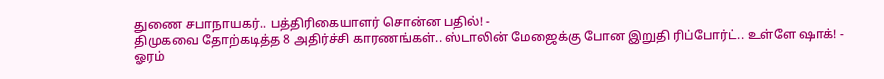துணை சபாநாயகர்.. பத்திரிகையாளர் சொன்ன பதில்! -
திமுகவை தோற்கடித்த 8 அதிர்ச்சி காரணங்கள்.. ஸ்டாலின் மேஜைக்கு போன இறுதி ரிப்போர்ட்.. உள்ளே ஷாக்! -
ஓரம்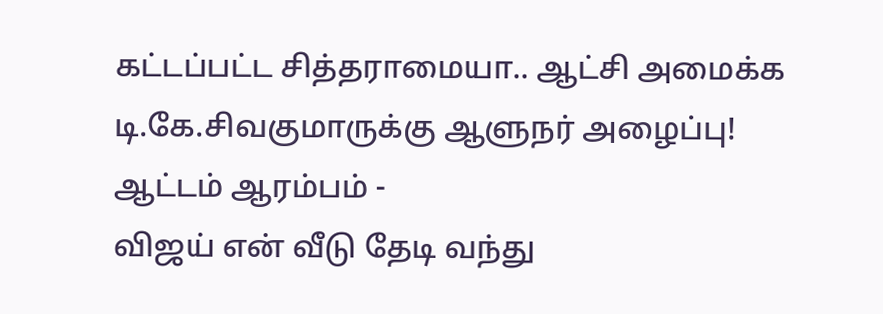கட்டப்பட்ட சித்தராமையா.. ஆட்சி அமைக்க டி.கே.சிவகுமாருக்கு ஆளுநர் அழைப்பு! ஆட்டம் ஆரம்பம் -
விஜய் என் வீடு தேடி வந்து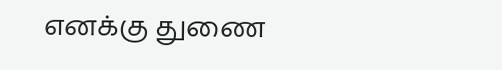எனக்கு துணை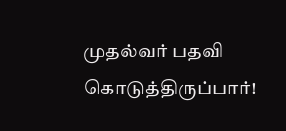முதல்வர் பதவி கொடுத்திருப்பார்!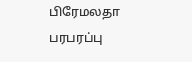பிரேமலதா பரபரப்பு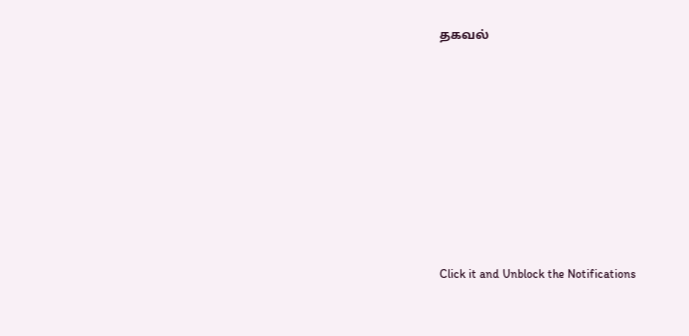தகவல்












Click it and Unblock the Notifications